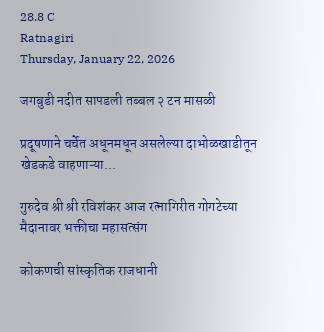28.8 C
Ratnagiri
Thursday, January 22, 2026

जगबुडी नदीत सापडली तब्बल २ टन मासळी

प्रदूषणाने चर्चेत अधूनमधून असलेल्या दाभोळखाडीतून खेडकडे वाहणाऱ्या...

गुरुदेव श्री श्री रविशंकर आज रत्नागिरीत गोगटेच्या मैदानावर भक्तीचा महासत्संग

कोकणची सांस्कृतिक राजधानी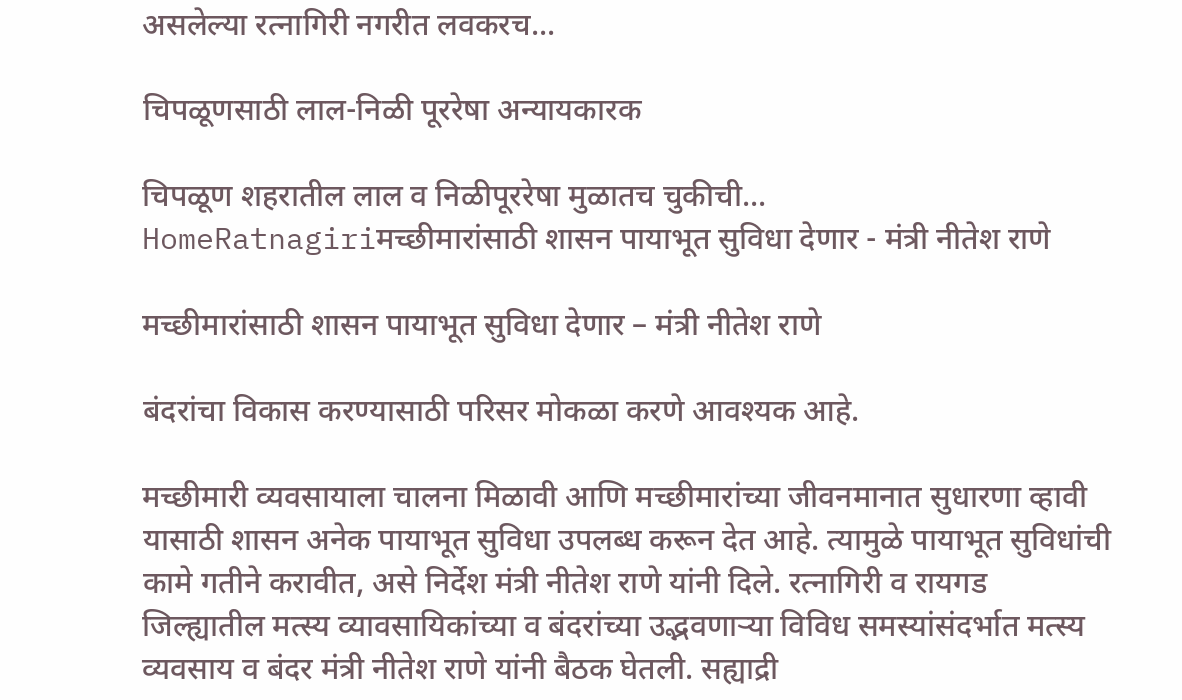असलेल्या रत्नागिरी नगरीत लवकरच...

चिपळूणसाठी लाल-निळी पूररेषा अन्यायकारक

चिपळूण शहरातील लाल व निळीपूररेषा मुळातच चुकीची...
HomeRatnagiriमच्छीमारांसाठी शासन पायाभूत सुविधा देणार - मंत्री नीतेश राणे

मच्छीमारांसाठी शासन पायाभूत सुविधा देणार – मंत्री नीतेश राणे

बंदरांचा विकास करण्यासाठी परिसर मोकळा करणे आवश्यक आहे.

मच्छीमारी व्यवसायाला चालना मिळावी आणि मच्छीमारांच्या जीवनमानात सुधारणा व्हावी यासाठी शासन अनेक पायाभूत सुविधा उपलब्ध करून देत आहे. त्यामुळे पायाभूत सुविधांची कामे गतीने करावीत, असे निर्देश मंत्री नीतेश राणे यांनी दिले. रत्नागिरी व रायगड जिल्ह्यातील मत्स्य व्यावसायिकांच्या व बंदरांच्या उद्भवणाऱ्या विविध समस्यांसंदर्भात मत्स्य व्यवसाय व बंदर मंत्री नीतेश राणे यांनी बैठक घेतली. सह्याद्री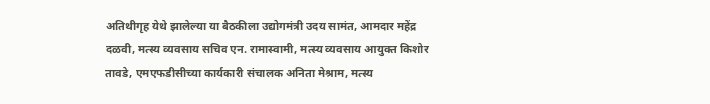अतिथीगृह येथे झालेल्या या बैठकीला उद्योगमंत्री उदय सामंत, आमदार महेंद्र दळवी, मत्स्य व्यवसाय सचिव एन. रामास्वामी, मत्स्य व्यवसाय आयुक्त किशोर तावडे, एमएफडीसीच्या कार्यकारी संचालक अनिता मेश्राम, मत्स्य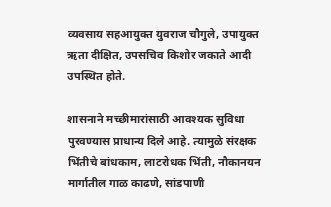व्यवसाय सहआयुक्त युवराज चौगुले, उपायुक्त ऋता दीक्षित, उपसचिव किशोर जकाते आदी उपस्थित होते.

शासनाने मच्छीमारांसाठी आवश्यक सुविधा पुरवण्यास प्राधान्य दिले आहे. त्यामुळे संरक्षक भिंतीचे बांधकाम, लाटरोधक भिंती, नौकानयन मार्गातील गाळ काढणे, सांडपाणी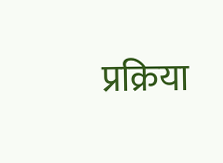प्रक्रिया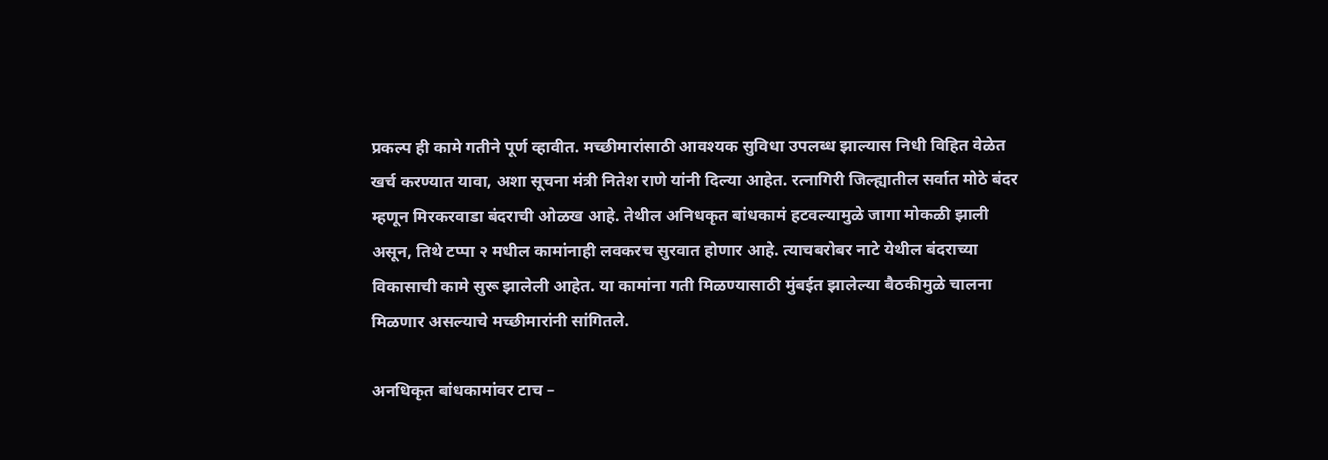प्रकल्प ही कामे गतीने पूर्ण व्हावीत. मच्छीमारांसाठी आवश्यक सुविधा उपलब्ध झाल्यास निधी विहित वेळेत खर्च करण्यात यावा, अशा सूचना मंत्री नितेश राणे यांनी दिल्या आहेत. रत्नागिरी जिल्ह्यातील सर्वात मोठे बंदर म्हणून मिरकरवाडा बंदराची ओळख आहे. तेथील अनिधकृत बांधकामं हटवल्यामुळे जागा मोकळी झाली असून, तिथे टप्पा २ मधील कामांनाही लवकरच सुरवात होणार आहे. त्याचबरोबर नाटे येथील बंदराच्या विकासाची कामे सुरू झालेली आहेत. या कामांना गती मिळण्यासाठी मुंबईत झालेल्या बैठकीमुळे चालना मिळणार असल्याचे मच्छीमारांनी सांगितले.

अनधिकृत बांधकामांवर टाच –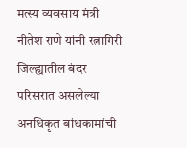मत्स्य व्यवसाय मंत्री नीतेश राणे यांनी रत्नागिरी जिल्ह्यातील बंदर परिसरात असलेल्या अनधिकृत बांधकामांची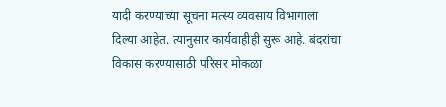यादी करण्याच्या सूचना मत्स्य व्यवसाय विभागाला दिल्या आहेत. त्यानुसार कार्यवाहीही सुरू आहे. बंदरांचा विकास करण्यासाठी परिसर मोकळा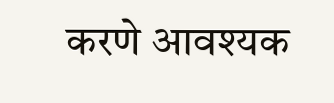करणे आवश्यक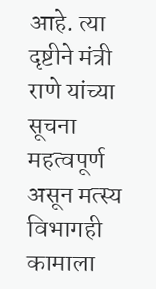आहे. त्या दृष्टीने मंत्री राणे यांच्या सूचना महत्वपूर्ण असून मत्स्य विभागही कामाला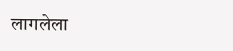लागलेला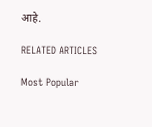आहे.

RELATED ARTICLES

Most Popular